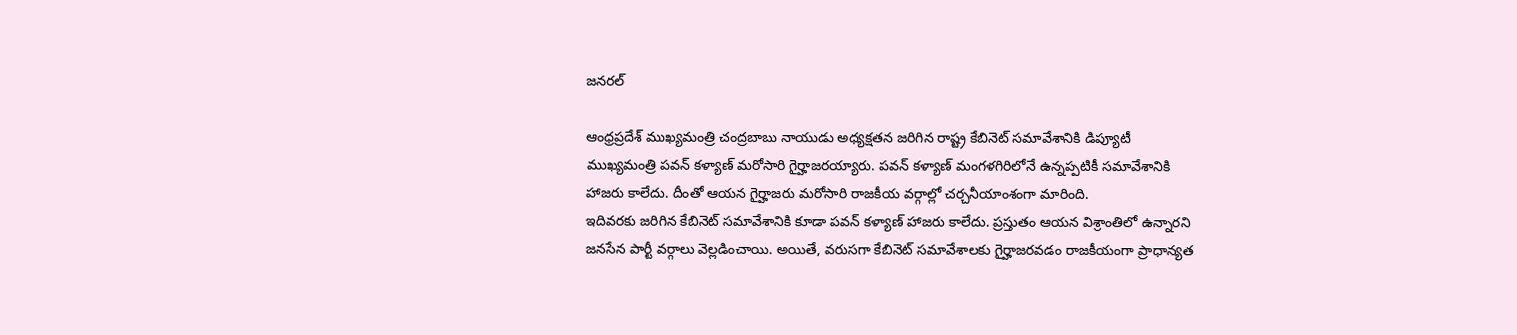జనరల్

ఆంధ్రప్రదేశ్ ముఖ్యమంత్రి చంద్రబాబు నాయుడు అధ్యక్షతన జరిగిన రాష్ట్ర కేబినెట్ సమావేశానికి డిప్యూటీ ముఖ్యమంత్రి పవన్ కళ్యాణ్ మరోసారి గైర్హాజరయ్యారు. పవన్ కళ్యాణ్ మంగళగిరిలోనే ఉన్నప్పటికీ సమావేశానికి హాజరు కాలేదు. దీంతో ఆయన గైర్హాజరు మరోసారి రాజకీయ వర్గాల్లో చర్చనీయాంశంగా మారింది.
ఇదివరకు జరిగిన కేబినెట్ సమావేశానికి కూడా పవన్ కళ్యాణ్ హాజరు కాలేదు. ప్రస్తుతం ఆయన విశ్రాంతిలో ఉన్నారని జనసేన పార్టీ వర్గాలు వెల్లడించాయి. అయితే, వరుసగా కేబినెట్ సమావేశాలకు గైర్హాజరవడం రాజకీయంగా ప్రాధాన్యత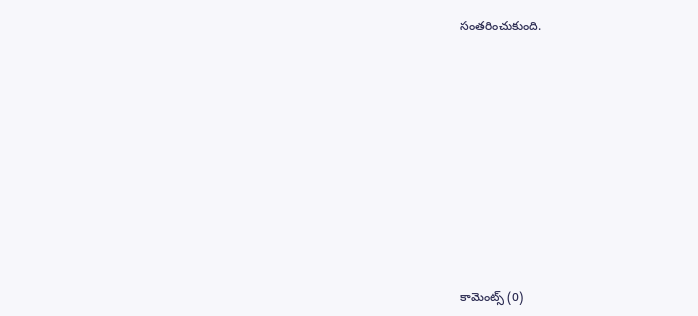సంతరించుకుంది.













కామెంట్స్ (0)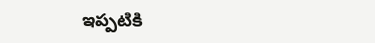ఇప్పటికి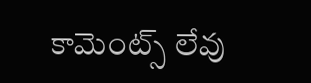కామెంట్స్ లేవు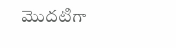మొదటిగా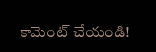కామెంట్ చేయండి!